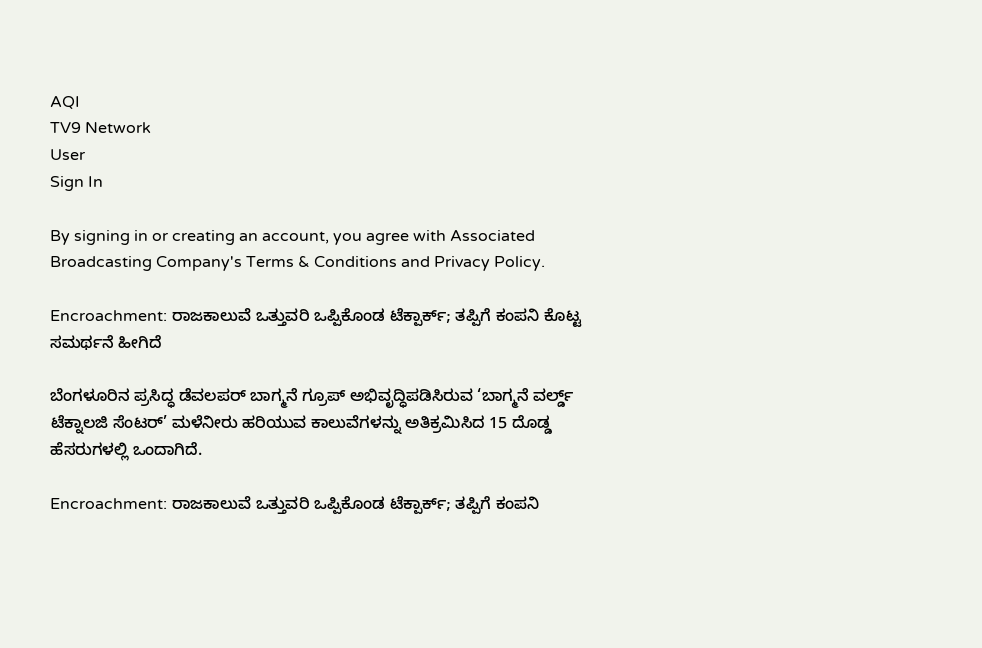AQI
TV9 Network
User
Sign In

By signing in or creating an account, you agree with Associated Broadcasting Company's Terms & Conditions and Privacy Policy.

Encroachment: ರಾಜಕಾಲುವೆ ಒತ್ತುವರಿ ಒಪ್ಪಿಕೊಂಡ ಟೆಕ್ಪಾರ್ಕ್; ತಪ್ಪಿಗೆ ಕಂಪನಿ ಕೊಟ್ಟ ಸಮರ್ಥನೆ ಹೀಗಿದೆ

ಬೆಂಗಳೂರಿನ ಪ್ರಸಿದ್ಧ ಡೆವಲಪರ್ ಬಾಗ್ಮನೆ ಗ್ರೂಪ್ ಅಭಿವೃದ್ಧಿಪಡಿಸಿರುವ ‘ಬಾಗ್ಮನೆ ವರ್ಲ್ಡ್ ಟೆಕ್ನಾಲಜಿ ಸೆಂಟರ್’ ಮಳೆನೀರು ಹರಿಯುವ ಕಾಲುವೆಗಳನ್ನು ಅತಿಕ್ರಮಿಸಿದ 15 ದೊಡ್ಡ ಹೆಸರುಗಳಲ್ಲಿ ಒಂದಾಗಿದೆ.

Encroachment: ರಾಜಕಾಲುವೆ ಒತ್ತುವರಿ ಒಪ್ಪಿಕೊಂಡ ಟೆಕ್ಪಾರ್ಕ್; ತಪ್ಪಿಗೆ ಕಂಪನಿ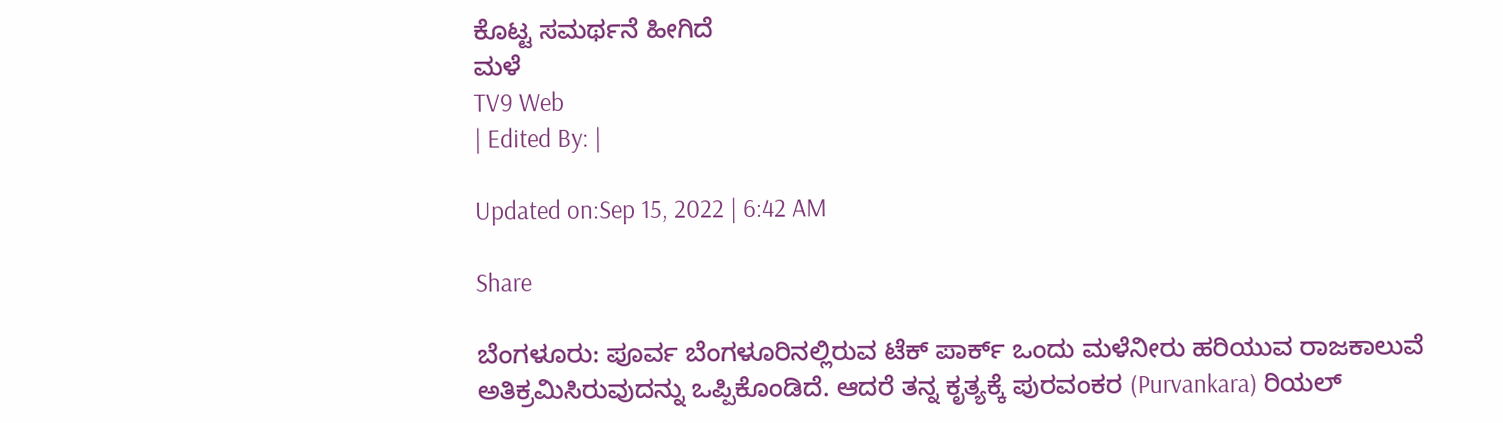ಕೊಟ್ಟ ಸಮರ್ಥನೆ ಹೀಗಿದೆ
ಮಳೆ
TV9 Web
| Edited By: |

Updated on:Sep 15, 2022 | 6:42 AM

Share

ಬೆಂಗಳೂರು: ಪೂರ್ವ ಬೆಂಗಳೂರಿನಲ್ಲಿರುವ ಟೆಕ್ ಪಾರ್ಕ್ ಒಂದು ಮಳೆನೀರು ಹರಿಯುವ ರಾಜಕಾಲುವೆ ಅತಿಕ್ರಮಿಸಿರುವುದನ್ನು ಒಪ್ಪಿಕೊಂಡಿದೆ. ಆದರೆ ತನ್ನ ಕೃತ್ಯಕ್ಕೆ ಪುರವಂಕರ (Purvankara) ರಿಯಲ್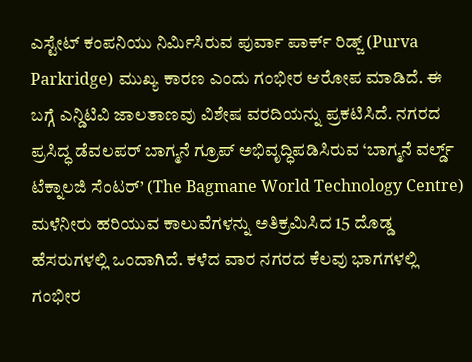ಎಸ್ಟೇಟ್ ಕಂಪನಿಯು ನಿರ್ಮಿಸಿರುವ ಪುರ್ವಾ ಪಾರ್ಕ್ ರಿಡ್ಜ್ (Purva Parkridge) ಮುಖ್ಯ ಕಾರಣ ಎಂದು ಗಂಭೀರ ಆರೋಪ ಮಾಡಿದೆ. ಈ ಬಗ್ಗೆ ಎನ್ಡಿಟಿವಿ ಜಾಲತಾಣವು ವಿಶೇಷ ವರದಿಯನ್ನು ಪ್ರಕಟಿಸಿದೆ. ನಗರದ ಪ್ರಸಿದ್ಧ ಡೆವಲಪರ್ ಬಾಗ್ಮನೆ ಗ್ರೂಪ್ ಅಭಿವೃದ್ಧಿಪಡಿಸಿರುವ ‘ಬಾಗ್ಮನೆ ವರ್ಲ್ಡ್ ಟೆಕ್ನಾಲಜಿ ಸೆಂಟರ್’ (The Bagmane World Technology Centre) ಮಳೆನೀರು ಹರಿಯುವ ಕಾಲುವೆಗಳನ್ನು ಅತಿಕ್ರಮಿಸಿದ 15 ದೊಡ್ಡ ಹೆಸರುಗಳಲ್ಲಿ ಒಂದಾಗಿದೆ. ಕಳೆದ ವಾರ ನಗರದ ಕೆಲವು ಭಾಗಗಳಲ್ಲಿ ಗಂಭೀರ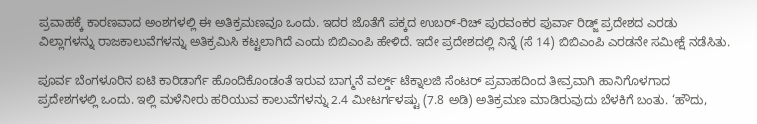ಪ್ರವಾಹಕ್ಕೆ ಕಾರಣವಾದ ಅಂಶಗಳಲ್ಲಿ ಈ ಅತಿಕ್ರಮಣವೂ ಒಂದು. ಇದರ ಜೊತೆಗೆ ಪಕ್ಕದ ಉಬರ್-ರಿಚ್ ಪುರವಂಕರ ಪುರ್ವಾ ರಿಡ್ಜ್ ಪ್ರದೇಶದ ಎರಡು ವಿಲ್ಲಾಗಳನ್ನು ರಾಜಕಾಲುವೆಗಳನ್ನು ಅತಿಕ್ರಮಿಸಿ ಕಟ್ಟಲಾಗಿದೆ ಎಂದು ಬಿಬಿಎಂಪಿ ಹೇಳಿದೆ. ಇದೇ ಪ್ರದೇಶದಲ್ಲಿ ನಿನ್ನೆ (ಸೆ 14) ಬಿಬಿಎಂಪಿ ಎರಡನೇ ಸಮೀಕ್ಷೆ ನಡೆಸಿತು.

ಪೂರ್ವ ಬೆಂಗಳೂರಿನ ಐಟಿ ಕಾರಿಡಾರ್ಗೆ ಹೊಂದಿಕೊಂಡಂತೆ ಇರುವ ಬಾಗ್ಮನೆ ವರ್ಲ್ಡ್ ಟೆಕ್ನಾಲಜಿ ಸೆಂಟರ್ ಪ್ರವಾಹದಿಂದ ತೀವ್ರವಾಗಿ ಹಾನಿಗೊಳಗಾದ ಪ್ರದೇಶಗಳಲ್ಲಿ ಒಂದು. ಇಲ್ಲಿ ಮಳೆನೀರು ಹರಿಯುವ ಕಾಲುವೆಗಳನ್ನು 2.4 ಮೀಟರ್ಗಳಷ್ಟು (7.8 ಅಡಿ) ಅತಿಕ್ರಮಣ ಮಾಡಿರುವುದು ಬೆಳಕಿಗೆ ಬಂತು. ‘ಹೌದು,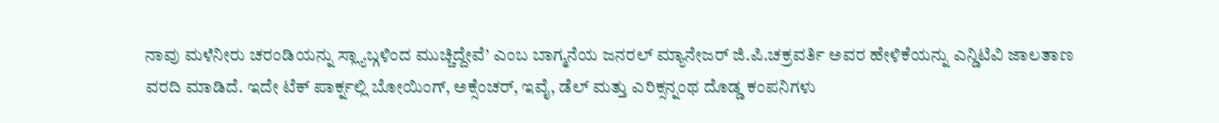ನಾವು ಮಳೆನೀರು ಚರಂಡಿಯನ್ನು ಸ್ಲ್ಯಾಬ್ಗಳಿಂದ ಮುಚ್ಚಿದ್ದೇವೆ’ ಎಂಬ ಬಾಗ್ಮನೆಯ ಜನರಲ್ ಮ್ಯಾನೇಜರ್ ಜಿ.ಪಿ.ಚಕ್ರವರ್ತಿ ಅವರ ಹೇಳಿಕೆಯನ್ನು ಎನ್ಡಿಟಿವಿ ಜಾಲತಾಣ ವರದಿ ಮಾಡಿದೆ. ಇದೇ ಟೆಕ್ ಪಾರ್ಕ್ನಲ್ಲಿ ಬೋಯಿಂಗ್, ಅಕ್ಸೆಂಚರ್, ಇವೈ, ಡೆಲ್ ಮತ್ತು ಎರಿಕ್ಸನ್ನಂಥ ದೊಡ್ಡ ಕಂಪನಿಗಳು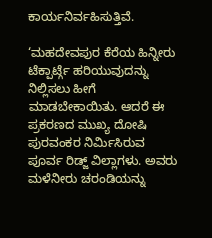ಕಾರ್ಯನಿರ್ವಹಿಸುತ್ತಿವೆ.

‘ಮಹದೇವಪುರ ಕೆರೆಯ ಹಿನ್ನೀರು ಟೆಕ್ಪಾರ್ಟ್ಗೆ ಹರಿಯುವುದನ್ನು ನಿಲ್ಲಿಸಲು ಹೀಗೆ ಮಾಡಬೇಕಾಯಿತು. ಆದರೆ ಈ ಪ್ರಕರಣದ ಮುಖ್ಯ ದೋಷಿ ಪುರವಂಕರ ನಿರ್ಮಿಸಿರುವ ಪೂರ್ವ ರಿಡ್ಜ್ ವಿಲ್ಲಾಗಳು. ಅವರು ಮಳೆನೀರು ಚರಂಡಿಯನ್ನು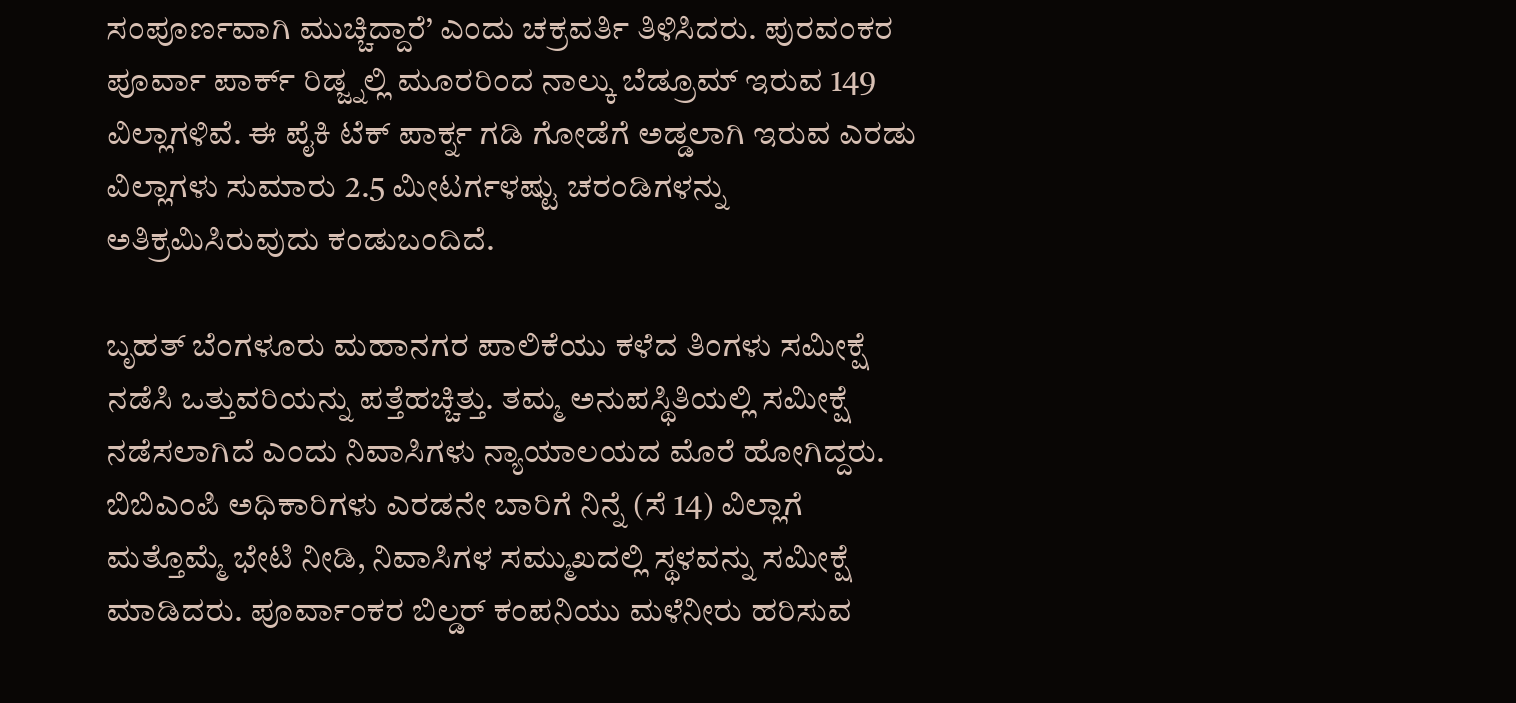ಸಂಪೂರ್ಣವಾಗಿ ಮುಚ್ಚಿದ್ದಾರೆ’ ಎಂದು ಚಕ್ರವರ್ತಿ ತಿಳಿಸಿದರು. ಪುರವಂಕರ ಪೂರ್ವಾ ಪಾರ್ಕ್ ರಿಡ್ಜ್ನಲ್ಲಿ ಮೂರರಿಂದ ನಾಲ್ಕು ಬೆಡ್ರೂಮ್ ಇರುವ 149 ವಿಲ್ಲಾಗಳಿವೆ. ಈ ಪೈಕಿ ಟೆಕ್ ಪಾರ್ಕ್ನ ಗಡಿ ಗೋಡೆಗೆ ಅಡ್ಡಲಾಗಿ ಇರುವ ಎರಡು ವಿಲ್ಲಾಗಳು ಸುಮಾರು 2.5 ಮೀಟರ್ಗಳಷ್ಟು ಚರಂಡಿಗಳನ್ನು ಅತಿಕ್ರಮಿಸಿರುವುದು ಕಂಡುಬಂದಿದೆ.

ಬೃಹತ್ ಬೆಂಗಳೂರು ಮಹಾನಗರ ಪಾಲಿಕೆಯು ಕಳೆದ ತಿಂಗಳು ಸಮೀಕ್ಷೆ ನಡೆಸಿ ಒತ್ತುವರಿಯನ್ನು ಪತ್ತೆಹಚ್ಚಿತ್ತು. ತಮ್ಮ ಅನುಪಸ್ಥಿತಿಯಲ್ಲಿ ಸಮೀಕ್ಷೆ ನಡೆಸಲಾಗಿದೆ ಎಂದು ನಿವಾಸಿಗಳು ನ್ಯಾಯಾಲಯದ ಮೊರೆ ಹೋಗಿದ್ದರು. ಬಿಬಿಎಂಪಿ ಅಧಿಕಾರಿಗಳು ಎರಡನೇ ಬಾರಿಗೆ ನಿನ್ನೆ (ಸೆ 14) ವಿಲ್ಲಾಗೆ ಮತ್ತೊಮ್ಮೆ ಭೇಟಿ ನೀಡಿ, ನಿವಾಸಿಗಳ ಸಮ್ಮುಖದಲ್ಲಿ ಸ್ಥಳವನ್ನು ಸಮೀಕ್ಷೆ ಮಾಡಿದರು. ಪೂರ್ವಾಂಕರ ಬಿಲ್ಡರ್ ಕಂಪನಿಯು ಮಳೆನೀರು ಹರಿಸುವ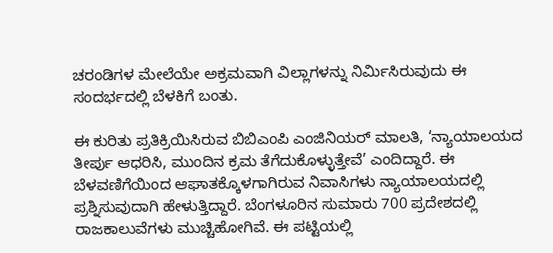ಚರಂಡಿಗಳ ಮೇಲೆಯೇ ಅಕ್ರಮವಾಗಿ ವಿಲ್ಲಾಗಳನ್ನು ನಿರ್ಮಿಸಿರುವುದು ಈ ಸಂದರ್ಭದಲ್ಲಿ ಬೆಳಕಿಗೆ ಬಂತು.

ಈ ಕುರಿತು ಪ್ರತಿಕ್ರಿಯಿಸಿರುವ ಬಿಬಿಎಂಪಿ ಎಂಜಿನಿಯರ್ ಮಾಲತಿ, ‘ನ್ಯಾಯಾಲಯದ ತೀರ್ಪು ಆಧರಿಸಿ, ಮುಂದಿನ ಕ್ರಮ ತೆಗೆದುಕೊಳ್ಳುತ್ತೇವೆ’ ಎಂದಿದ್ದಾರೆ. ಈ ಬೆಳವಣಿಗೆಯಿಂದ ಆಘಾತಕ್ಕೊಳಗಾಗಿರುವ ನಿವಾಸಿಗಳು ನ್ಯಾಯಾಲಯದಲ್ಲಿ ಪ್ರಶ್ನಿಸುವುದಾಗಿ ಹೇಳುತ್ತಿದ್ದಾರೆ. ಬೆಂಗಳೂರಿನ ಸುಮಾರು 700 ಪ್ರದೇಶದಲ್ಲಿ ರಾಜಕಾಲುವೆಗಳು ಮುಚ್ಚಿಹೋಗಿವೆ. ಈ ಪಟ್ಟಿಯಲ್ಲಿ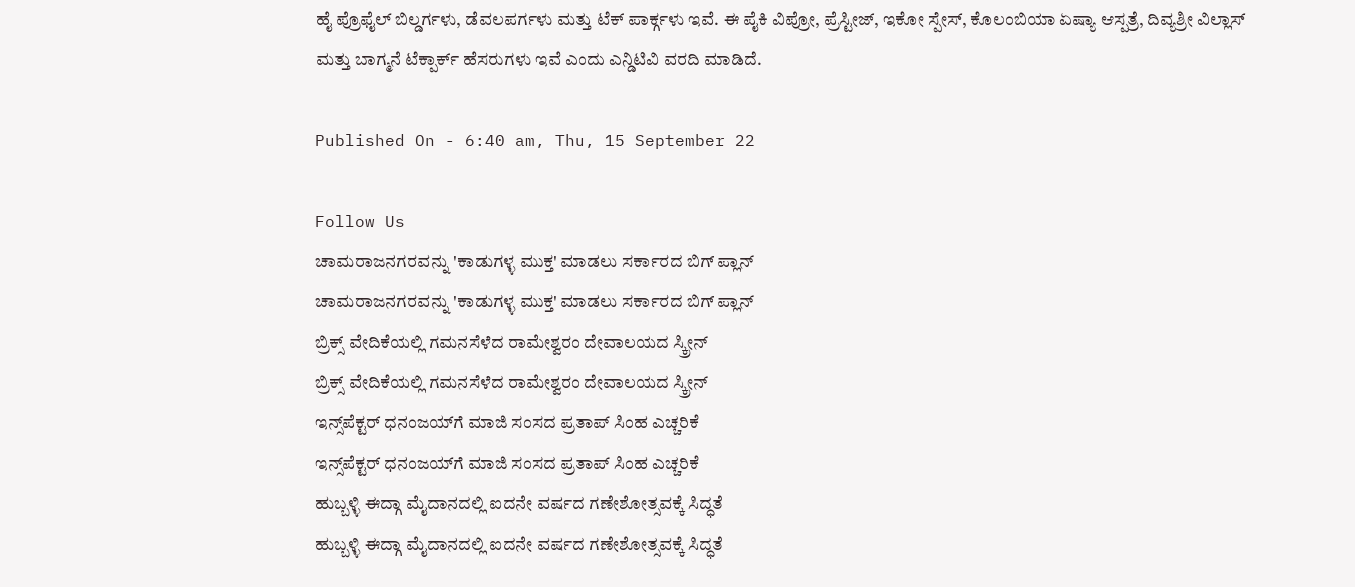ಹೈ ಪ್ರೊಫೈಲ್ ಬಿಲ್ಡರ್ಗಳು, ಡೆವಲಪರ್ಗಳು ಮತ್ತು ಟೆಕ್ ಪಾರ್ಕ್ಗಳು ಇವೆ. ಈ ಪೈಕಿ ವಿಪ್ರೋ, ಪ್ರೆಸ್ಟೀಜ್, ಇಕೋ ಸ್ಪೇಸ್, ಕೊಲಂಬಿಯಾ ಏಷ್ಯಾ ಆಸ್ಪತ್ರೆ, ದಿವ್ಯಶ್ರೀ ವಿಲ್ಲಾಸ್ ಮತ್ತು ಬಾಗ್ಮನೆ ಟೆಕ್ಪಾರ್ಕ್ ಹೆಸರುಗಳು ಇವೆ ಎಂದು ಎನ್ಡಿಟಿವಿ ವರದಿ ಮಾಡಿದೆ.

Published On - 6:40 am, Thu, 15 September 22

Follow Us
ಚಾಮರಾಜನಗರವನ್ನು 'ಕಾಡುಗಳ್ಳ ಮುಕ್ತ' ಮಾಡಲು ಸರ್ಕಾರದ ಬಿಗ್ ಪ್ಲಾನ್
ಚಾಮರಾಜನಗರವನ್ನು 'ಕಾಡುಗಳ್ಳ ಮುಕ್ತ' ಮಾಡಲು ಸರ್ಕಾರದ ಬಿಗ್ ಪ್ಲಾನ್
ಬ್ರಿಕ್ಸ್ ವೇದಿಕೆಯಲ್ಲಿ ಗಮನಸೆಳೆದ ರಾಮೇಶ್ವರಂ ದೇವಾಲಯದ ಸ್ಕ್ರೀನ್
ಬ್ರಿಕ್ಸ್ ವೇದಿಕೆಯಲ್ಲಿ ಗಮನಸೆಳೆದ ರಾಮೇಶ್ವರಂ ದೇವಾಲಯದ ಸ್ಕ್ರೀನ್
ಇನ್ಸ್‌ಪೆಕ್ಟರ್ ಧನಂಜಯ್‌ಗೆ ಮಾಜಿ ಸಂಸದ ಪ್ರತಾಪ್ ಸಿಂಹ ಎಚ್ಚರಿಕೆ
ಇನ್ಸ್‌ಪೆಕ್ಟರ್ ಧನಂಜಯ್‌ಗೆ ಮಾಜಿ ಸಂಸದ ಪ್ರತಾಪ್ ಸಿಂಹ ಎಚ್ಚರಿಕೆ
ಹುಬ್ಬಳ್ಳಿ ಈದ್ಗಾ ಮೈದಾನದಲ್ಲಿ ಐದನೇ ವರ್ಷದ ಗಣೇಶೋತ್ಸವಕ್ಕೆ ಸಿದ್ಧತೆ
ಹುಬ್ಬಳ್ಳಿ ಈದ್ಗಾ ಮೈದಾನದಲ್ಲಿ ಐದನೇ ವರ್ಷದ ಗಣೇಶೋತ್ಸವಕ್ಕೆ ಸಿದ್ಧತೆ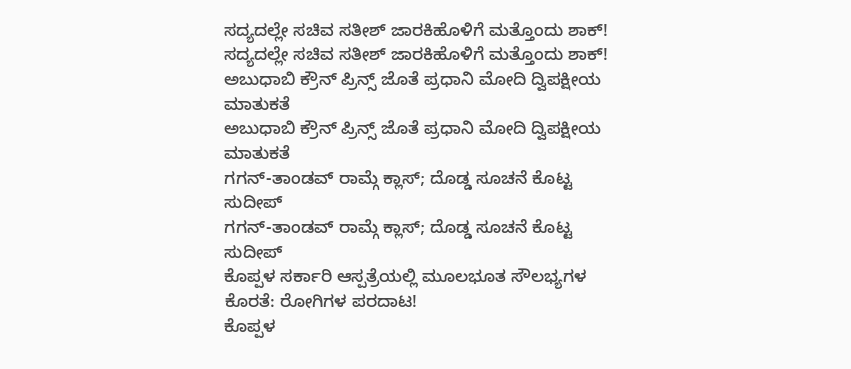ಸದ್ಯದಲ್ಲೇ ಸಚಿವ ಸತೀಶ್ ಜಾರಕಿಹೊಳಿಗೆ ಮತ್ತೊಂದು ಶಾಕ್!
ಸದ್ಯದಲ್ಲೇ ಸಚಿವ ಸತೀಶ್ ಜಾರಕಿಹೊಳಿಗೆ ಮತ್ತೊಂದು ಶಾಕ್!
ಅಬುಧಾಬಿ ಕ್ರೌನ್ ಪ್ರಿನ್ಸ್ ಜೊತೆ ಪ್ರಧಾನಿ ಮೋದಿ ದ್ವಿಪಕ್ಷೀಯ ಮಾತುಕತೆ
ಅಬುಧಾಬಿ ಕ್ರೌನ್ ಪ್ರಿನ್ಸ್ ಜೊತೆ ಪ್ರಧಾನಿ ಮೋದಿ ದ್ವಿಪಕ್ಷೀಯ ಮಾತುಕತೆ
ಗಗನ್-ತಾಂಡವ್ ರಾಮ್ಗೆ ಕ್ಲಾಸ್; ದೊಡ್ಡ ಸೂಚನೆ ಕೊಟ್ಟ ಸುದೀಪ್
ಗಗನ್-ತಾಂಡವ್ ರಾಮ್ಗೆ ಕ್ಲಾಸ್; ದೊಡ್ಡ ಸೂಚನೆ ಕೊಟ್ಟ ಸುದೀಪ್
ಕೊಪ್ಪಳ ಸರ್ಕಾರಿ ಆಸ್ಪತ್ರೆಯಲ್ಲಿ ಮೂಲಭೂತ ಸೌಲಭ್ಯಗಳ ಕೊರತೆ: ರೋಗಿಗಳ ಪರದಾಟ!
ಕೊಪ್ಪಳ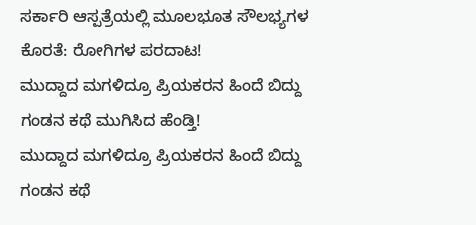ಸರ್ಕಾರಿ ಆಸ್ಪತ್ರೆಯಲ್ಲಿ ಮೂಲಭೂತ ಸೌಲಭ್ಯಗಳ ಕೊರತೆ: ರೋಗಿಗಳ ಪರದಾಟ!
ಮುದ್ದಾದ ಮಗಳಿದ್ರೂ ಪ್ರಿಯಕರನ ಹಿಂದೆ ಬಿದ್ದು ಗಂಡನ ಕಥೆ ಮುಗಿಸಿದ ಹೆಂಡ್ತಿ!
ಮುದ್ದಾದ ಮಗಳಿದ್ರೂ ಪ್ರಿಯಕರನ ಹಿಂದೆ ಬಿದ್ದು ಗಂಡನ ಕಥೆ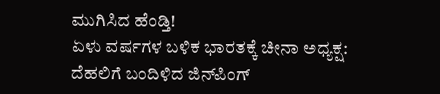ಮುಗಿಸಿದ ಹೆಂಡ್ತಿ!
ಏಳು ವರ್ಷಗಳ ಬಳಿಕ ಭಾರತಕ್ಕೆ ಚೀನಾ ಅಧ್ಯಕ್ಷ: ದೆಹಲಿಗೆ ಬಂದಿಳಿದ ಜಿನ್‌ಪಿಂಗ್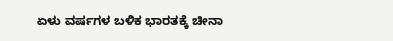ಏಳು ವರ್ಷಗಳ ಬಳಿಕ ಭಾರತಕ್ಕೆ ಚೀನಾ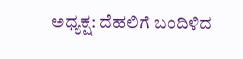ಅಧ್ಯಕ್ಷ: ದೆಹಲಿಗೆ ಬಂದಿಳಿದ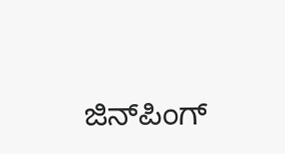ಜಿನ್‌ಪಿಂಗ್